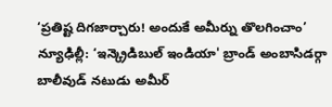‘ప్రతిష్ట దిగజార్చారు! అందుకే అమీర్ను తొలగించాం’
న్యూఢిల్లీ: ‘ఇన్క్రెడిబుల్ ఇండియా' బ్రాండ్ అంబాసిడర్గా బాలీవుడ్ నటుడు అమీర్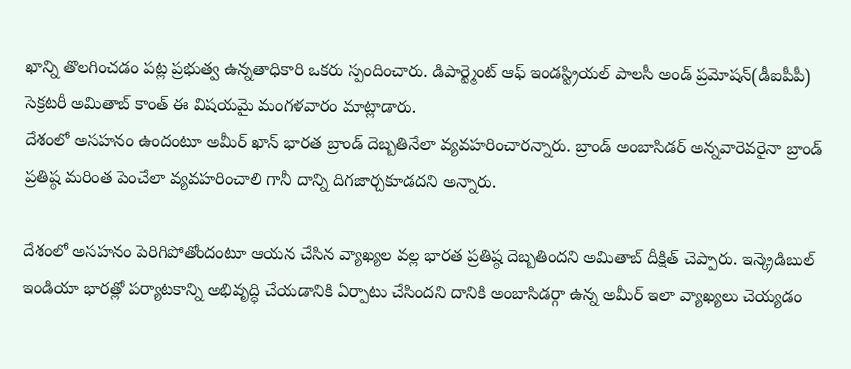ఖాన్ని తొలగించడం పట్ల ప్రభుత్వ ఉన్నతాధికారి ఒకరు స్పందించారు. డిపార్ట్మెంట్ ఆఫ్ ఇండస్ట్రియల్ పాలసీ అండ్ ప్రమోషన్(డీఐపీపీ) సెక్రటరీ అమితాబ్ కాంత్ ఈ విషయమై మంగళవారం మాట్లాడారు.
దేశంలో అసహనం ఉందంటూ అమీర్ ఖాన్ భారత బ్రాండ్ దెబ్బతినేలా వ్యవహరించారన్నారు. బ్రాండ్ అంబాసిడర్ అన్నవారెవరైనా బ్రాండ్ ప్రతిష్ఠ మరింత పెంచేలా వ్యవహరించాలి గానీ దాన్ని దిగజార్చకూడదని అన్నారు.

దేశంలో అసహనం పెరిగిపోతోందంటూ ఆయన చేసిన వ్యాఖ్యల వల్ల భారత ప్రతిష్ఠ దెబ్బతిందని అమితాబ్ దీక్షిత్ చెప్పారు. ఇన్క్రెడిబుల్ ఇండియా భారత్లో పర్యాటకాన్ని అభివృద్ధి చేయడానికి ఏర్పాటు చేసిందని దానికి అంబాసిడర్గా ఉన్న అమీర్ ఇలా వ్యాఖ్యలు చెయ్యడం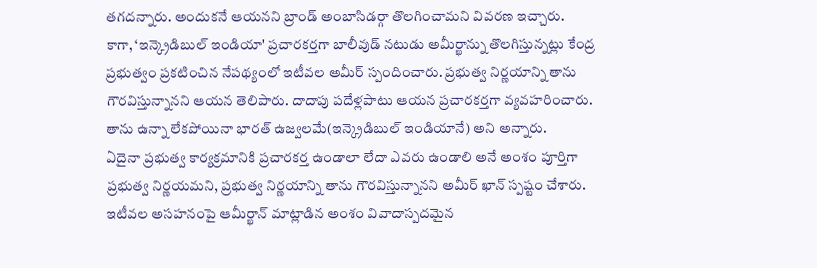తగదన్నారు. అందుకనే ఆయనని బ్రాండ్ అంబాసిడర్గా తొలగించామని వివరణ ఇచ్చారు.
కాగా, ‘ఇన్క్రెడిబుల్ ఇండియా' ప్రచారకర్తగా బాలీవుడ్ నటుడు అమీర్ఖాన్ను తొలగిస్తున్నట్లు కేంద్ర ప్రభుత్వం ప్రకటించిన నేపథ్యంలో ఇటీవల అమీర్ స్పందించారు. ప్రభుత్వ నిర్ణయాన్ని తాను గౌరవిస్తున్నానని ఆయన తెలిపారు. దాదాపు పదేళ్లపాటు ఆయన ప్రచారకర్తగా వ్యవహరించారు. తాను ఉన్నా లేకపోయినా భారత్ ఉజ్వలమే(ఇన్క్రెడిబుల్ ఇండియానే) అని అన్నారు.
ఏదైనా ప్రభుత్వ కార్యక్రమానికి ప్రచారకర్త ఉండాలా లేదా ఎవరు ఉండాలి అనే అంశం పూర్తిగా ప్రభుత్వ నిర్ణయమని, ప్రభుత్వ నిర్ణయాన్ని తాను గౌరవిస్తున్నానని అమీర్ ఖాన్ స్పష్టం చేశారు. ఇటీవల అసహనంపై ఆమీర్ఖాన్ మాట్లాడిన అంశం వివాదాస్పదమైన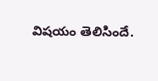విషయం తెలిసిందే.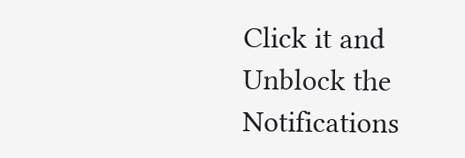Click it and Unblock the Notifications